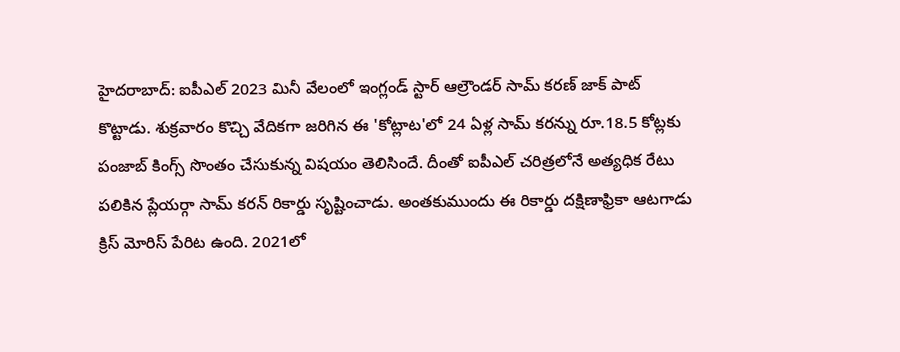హైదరాబాద్: ఐపీఎల్ 2023 మినీ వేలంలో ఇంగ్లండ్ స్టార్ ఆల్రౌండర్ సామ్ కరణ్ జాక్ పాట్ కొట్టాడు. శుక్రవారం కొచ్చి వేదికగా జరిగిన ఈ 'కోట్లాట'లో 24 ఏళ్ల సామ్ కరన్ను రూ.18.5 కోట్లకు పంజాబ్ కింగ్స్ సొంతం చేసుకున్న విషయం తెలిసిందే. దీంతో ఐపీఎల్ చరిత్రలోనే అత్యధిక రేటు పలికిన ప్లేయర్గా సామ్ కరన్ రికార్డు సృష్టించాడు. అంతకుముందు ఈ రికార్డు దక్షిణాఫ్రికా ఆటగాడు క్రిస్ మోరిస్ పేరిట ఉంది. 2021లో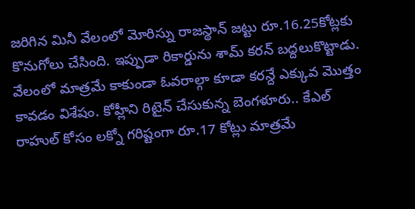జరిగిన మినీ వేలంలో మోరిస్ను రాజస్థాన్ జట్టు రూ.16.25కోట్లకు కొనుగోలు చేసింది. ఇప్పుడా రికార్డును శామ్ కరన్ బద్దలుకొట్టాడు.
వేలంలో మాత్రమే కాకుండా ఓవరాల్గా కూడా కరన్దే ఎక్కువ మొత్తం కావడం విశేషం. కోహ్లీని రిటైన్ చేసుకున్న బెంగళూరు.. కేఎల్ రాహుల్ కోసం లక్నో గరిష్టంగా రూ.17 కోట్లు మాత్రమే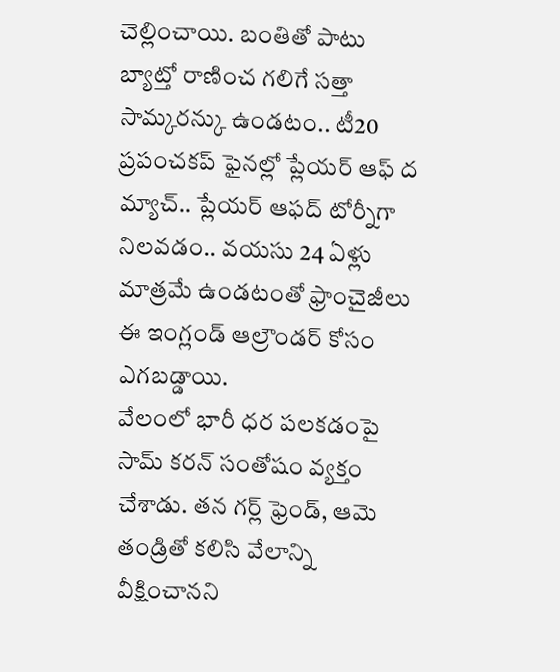చెల్లించాయి. బంతితో పాటు బ్యాట్తో రాణించ గలిగే సత్తా సామ్కరన్కు ఉండటం.. టీ20 ప్రపంచకప్ ఫైనల్లో ప్లేయర్ ఆఫ్ ద మ్యాచ్.. ప్లేయర్ ఆఫద్ టోర్నీగా నిలవడం.. వయసు 24 ఏళ్లు మాత్రమే ఉండటంతో ఫ్రాంచైజీలు ఈ ఇంగ్లండ్ ఆల్రౌండర్ కోసం ఎగబడ్డాయి.
వేలంలో భారీ ధర పలకడంపై సామ్ కరన్ సంతోషం వ్యక్తం చేశాడు. తన గర్ల్ ఫ్రెండ్, ఆమె తండ్రితో కలిసి వేలాన్ని వీక్షించానని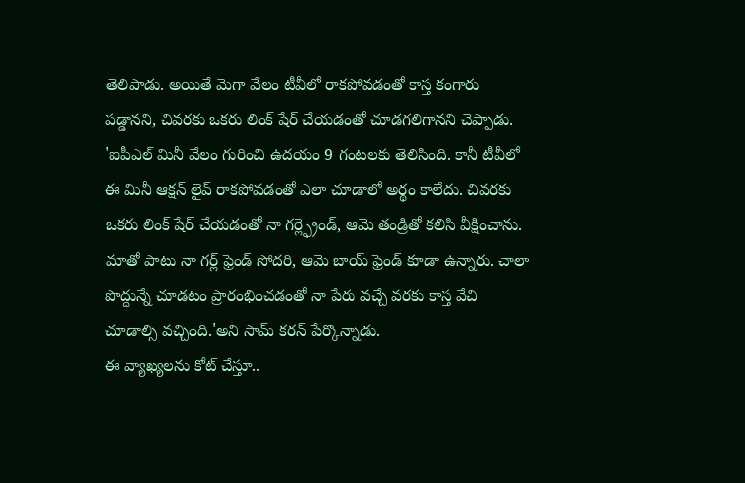తెలిపాడు. అయితే మెగా వేలం టీవీలో రాకపోవడంతో కాస్త కంగారు పడ్డానని, చివరకు ఒకరు లింక్ షేర్ చేయడంతో చూడగలిగానని చెప్పాడు. 'ఐపీఎల్ మినీ వేలం గురించి ఉదయం 9 గంటలకు తెలిసింది. కానీ టీవీలో ఈ మినీ ఆక్షన్ లైవ్ రాకపోవడంతో ఎలా చూడాలో అర్థం కాలేదు. చివరకు ఒకరు లింక్ షేర్ చేయడంతో నా గర్ల్ఫ్రెండ్, ఆమె తండ్రితో కలిసి వీక్షించాను. మాతో పాటు నా గర్ల్ ఫ్రెండ్ సోదరి, ఆమె బాయ్ ఫ్రెండ్ కూడా ఉన్నారు. చాలా పొద్దున్నే చూడటం ప్రారంభించడంతో నా పేరు వచ్చే వరకు కాస్త వేచి చూడాల్సి వచ్చింది.'అని సామ్ కరన్ పేర్కొన్నాడు.
ఈ వ్యాఖ్యలను కోట్ చేస్తూ..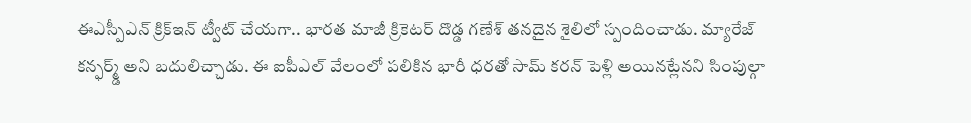ఈఎస్పీఎన్ క్రిక్ఇన్ ట్వీట్ చేయగా.. భారత మాజీ క్రికెటర్ దొడ్డ గణేశ్ తనదైన శైలిలో స్పందించాడు. మ్యారేజ్ కన్ఫర్మ్డ్ అని బదులిచ్చాడు. ఈ ఐపీఎల్ వేలంలో పలికిన భారీ ధరతో సామ్ కరన్ పెళ్లి అయినట్లేనని సింపుల్గా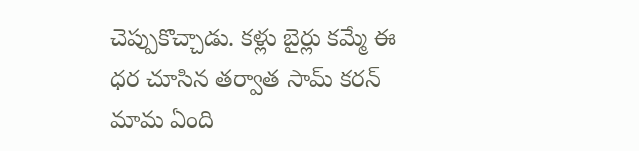చెప్పుకొచ్చాడు. కళ్లు బైర్లు కమ్మే ఈ ధర చూసిన తర్వాత సామ్ కరన్ మామ ఏంది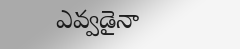ఎవ్వడైనా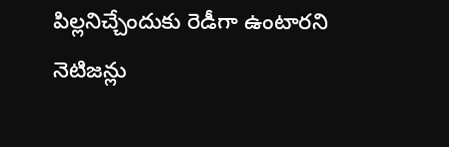పిల్లనిచ్చేందుకు రెడీగా ఉంటారని నెటిజన్లు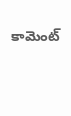కామెంట్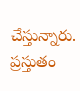చేస్తున్నారు. ప్రస్తుతం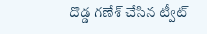దొడ్డ గణేశ్ చేసిన ట్వీట్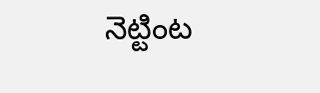నెట్టింట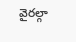వైరల్గా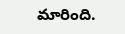మారింది.